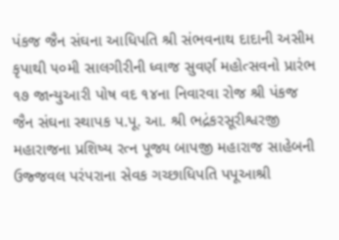પંકજ જૈન સંઘના આધિપતિ શ્રી સંભવનાથ દાદાની અસીમ કૃપાથી ૫૦મી સાલગીરીની ધ્વાજ સુવર્ણ મહોત્સવનો પ્રારંભ ૧૭ જાન્યુઆરી પોષ વદ ૧૪ના નિવારવા રોજ શ્રી પંકજ જૈન સંઘના સ્થાપક પ.પૂ. આ. શ્રી ભદ્રંકરસૂરીશ્વરજી મહારાજના પ્રશિષ્ય રત્ન પૂજ્ય બાપજી મહારાજ સાહેબની ઉજ્જવલ પરંપરાના સેવક ગચ્છાધિપતિ પપૂઆશ્રી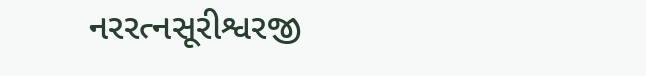નરરત્નસૂરીશ્વરજી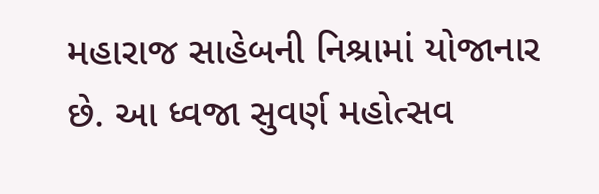મહારાજ સાહેબની નિશ્રામાં યોજાનાર છે. આ ધ્વજા સુવર્ણ મહોત્સવ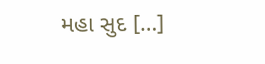મહા સુદ […]